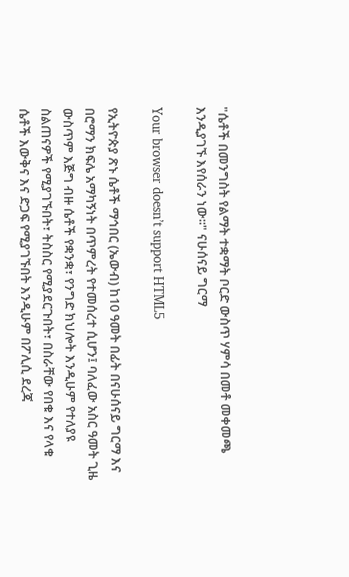"ሴቶች በመንግስት የልማት ተቋማት ቦርድ ውስጥ ሃምሳ በመቶ መቀመጫ እንዲያገኙ እየሰራን ነው፡፡" ናሁሰናይ ግርማ

Your browser doesn’t support HTML5

የኢትዮጵያ ጽኑ ሴቶች ማኅበር (ኤውብ) ከ10 ዓመት በፊት በናሁሰናይ ግርማ እና በሮማን ክፍሌ አማካኝነት በጥምረት የተመሰረተ ሲሆን፤ ባለፈው አስር ዓመት ጊዜ ውስጥም እጅግ ብዙ ሴቶች የቋንቋ፣ የንግድ ክህሎት እንዲሁም የተለያዩ ስልጠናዎች የሚያገኙበት፣ ትስስር የሚያደርጉበት፣ በስራቸው የበቁ እና የላቁ ሴቶች እውቅና እና ድጋፍ የሚያገኙበት እንዲሁም በፖሊሲ ደረጃ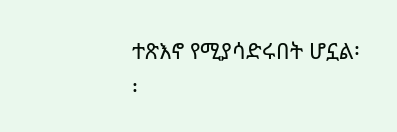ተጽእኖ የሚያሳድሩበት ሆኗል፡፡